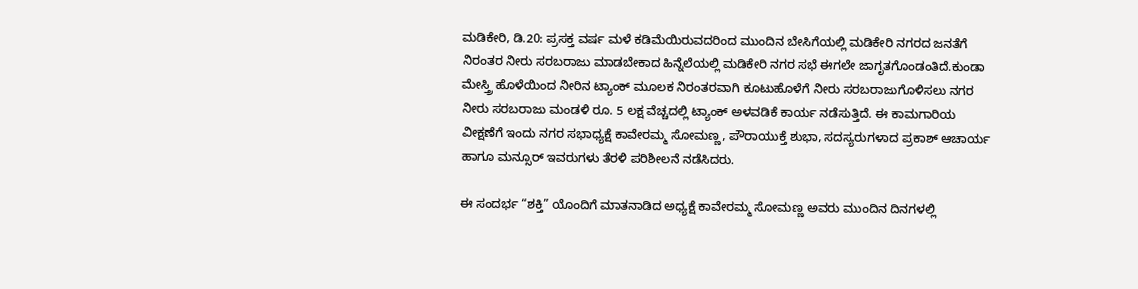ಮಡಿಕೇರಿ, ಡಿ.20: ಪ್ರಸಕ್ತ ವರ್ಷ ಮಳೆ ಕಡಿಮೆಯಿರುವದರಿಂದ ಮುಂದಿನ ಬೇಸಿಗೆಯಲ್ಲಿ ಮಡಿಕೇರಿ ನಗರದ ಜನತೆಗೆ ನಿರಂತರ ನೀರು ಸರಬರಾಜು ಮಾಡಬೇಕಾದ ಹಿನ್ನೆಲೆಯಲ್ಲಿ ಮಡಿಕೇರಿ ನಗರ ಸಭೆ ಈಗಲೇ ಜಾಗೃತಗೊಂಡಂತಿದೆ.ಕುಂಡಾ ಮೇಸ್ತ್ರಿ ಹೊಳೆಯಿಂದ ನೀರಿನ ಟ್ಯಾಂಕ್ ಮೂಲಕ ನಿರಂತರವಾಗಿ ಕೂಟುಹೊಳೆಗೆ ನೀರು ಸರಬರಾಜುಗೊಳಿಸಲು ನಗರ ನೀರು ಸರಬರಾಜು ಮಂಡಳಿ ರೂ. 5 ಲಕ್ಷ ವೆಚ್ಚದಲ್ಲಿ ಟ್ಯಾಂಕ್ ಅಳವಡಿಕೆ ಕಾರ್ಯ ನಡೆಸುತ್ತಿದೆ. ಈ ಕಾಮಗಾರಿಯ ವೀಕ್ಷಣೆಗೆ ಇಂದು ನಗರ ಸಭಾಧ್ಯಕ್ಷೆ ಕಾವೇರಮ್ಮ ಸೋಮಣ್ಣ, ಪೌರಾಯುಕ್ತೆ ಶುಭಾ, ಸದಸ್ಯರುಗಳಾದ ಪ್ರಕಾಶ್ ಆಚಾರ್ಯ ಹಾಗೂ ಮನ್ಸೂರ್ ಇವರುಗಳು ತೆರಳಿ ಪರಿಶೀಲನೆ ನಡೆಸಿದರು.

ಈ ಸಂದರ್ಭ “ಶಕ್ತಿ” ಯೊಂದಿಗೆ ಮಾತನಾಡಿದ ಅಧ್ಯಕ್ಷೆ ಕಾವೇರಮ್ಮ ಸೋಮಣ್ಣ ಅವರು ಮುಂದಿನ ದಿನಗಳಲ್ಲಿ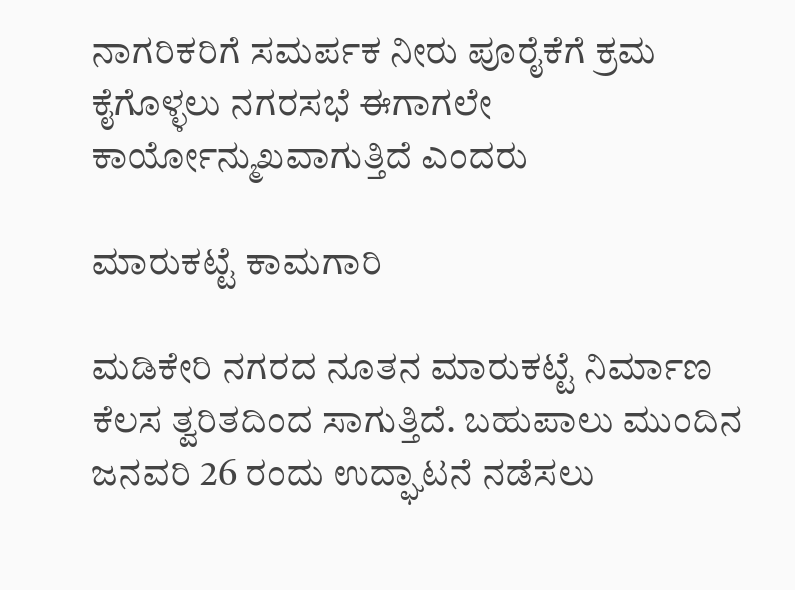ನಾಗರಿಕರಿಗೆ ಸಮರ್ಪಕ ನೀರು ಪೂರೈಕೆಗೆ ಕ್ರಮ ಕೈಗೊಳ್ಳಲು ನಗರಸಭೆ ಈಗಾಗಲೇ ಕಾರ್ಯೋನ್ಮುಖವಾಗುತ್ತಿದೆ ಎಂದರು

ಮಾರುಕಟ್ಟೆ ಕಾಮಗಾರಿ

ಮಡಿಕೇರಿ ನಗರದ ನೂತನ ಮಾರುಕಟ್ಟೆ ನಿರ್ಮಾಣ ಕೆಲಸ ತ್ವರಿತದಿಂದ ಸಾಗುತ್ತಿದೆ. ಬಹುಪಾಲು ಮುಂದಿನ ಜನವರಿ 26 ರಂದು ಉದ್ಘಾಟನೆ ನಡೆಸಲು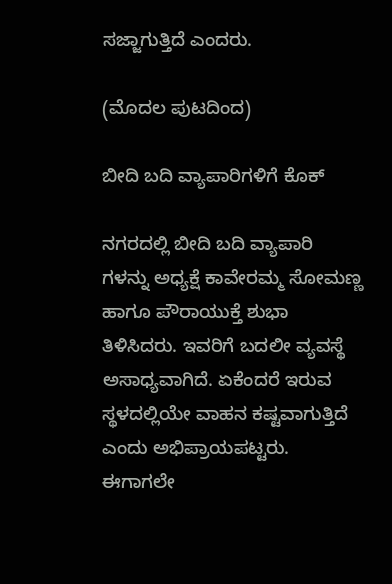ಸಜ್ಜಾಗುತ್ತಿದೆ ಎಂದರು.

(ಮೊದಲ ಪುಟದಿಂದ)

ಬೀದಿ ಬದಿ ವ್ಯಾಪಾರಿಗಳಿಗೆ ಕೊಕ್

ನಗರದಲ್ಲಿ ಬೀದಿ ಬದಿ ವ್ಯಾಪಾರಿ ಗಳನ್ನು ಅಧ್ಯಕ್ಷೆ ಕಾವೇರಮ್ಮ ಸೋಮಣ್ಣ ಹಾಗೂ ಪೌರಾಯುಕ್ತೆ ಶುಭಾ ತಿಳಿಸಿದರು. ಇವರಿಗೆ ಬದಲೀ ವ್ಯವಸ್ಥೆ ಅಸಾಧ್ಯವಾಗಿದೆ. ಏಕೆಂದರೆ ಇರುವ ಸ್ಥಳದಲ್ಲಿಯೇ ವಾಹನ ಕಷ್ಟವಾಗುತ್ತಿದೆ ಎಂದು ಅಭಿಪ್ರಾಯಪಟ್ಟರು. ಈಗಾಗಲೇ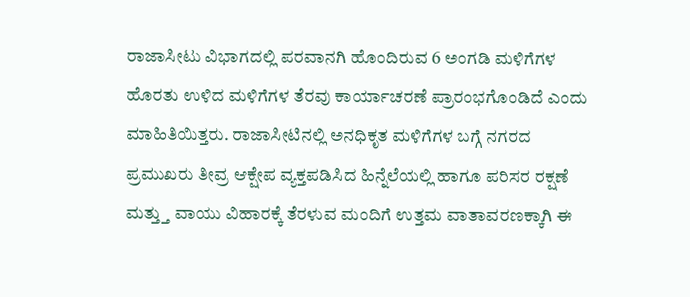ರಾಜಾಸೀಟು ವಿಭಾಗದಲ್ಲಿ ಪರವಾನಗಿ ಹೊಂದಿರುವ 6 ಅಂಗಡಿ ಮಳಿಗೆಗಳ ಹೊರತು ಉಳಿದ ಮಳಿಗೆಗಳ ತೆರವು ಕಾರ್ಯಾಚರಣೆ ಪ್ರಾರಂಭಗೊಂಡಿದೆ ಎಂದು ಮಾಹಿತಿಯಿತ್ತರು. ರಾಜಾಸೀಟಿನಲ್ಲಿ ಅನಧಿಕೃತ ಮಳಿಗೆಗಳ ಬಗ್ಗೆ ನಗರದ ಪ್ರಮುಖರು ತೀವ್ರ ಆಕ್ಷೇಪ ವ್ಯಕ್ತಪಡಿಸಿದ ಹಿನ್ನೆಲೆಯಲ್ಲಿ ಹಾಗೂ ಪರಿಸರ ರಕ್ಷಣೆ ಮತ್ತ್ತು ವಾಯು ವಿಹಾರಕ್ಕೆ ತೆರಳುವ ಮಂದಿಗೆ ಉತ್ತಮ ವಾತಾವರಣಕ್ಕಾಗಿ ಈ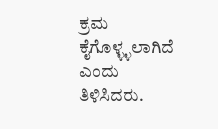ಕ್ರಮ ಕೈಗೊಳ್ಳ್ಳಲಾಗಿದೆ ಎಂದು ತಿಳಿಸಿದರು.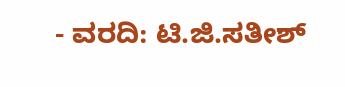- ವರದಿ: ಟಿ.ಜಿ.ಸತೀಶ್